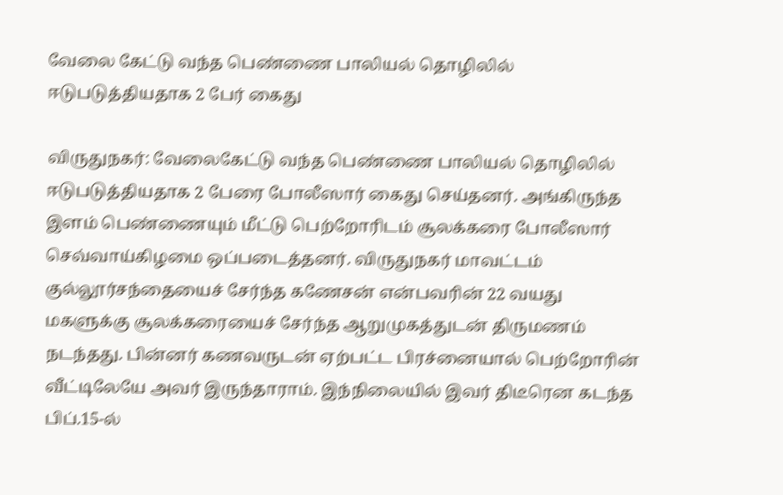வேலை கேட்டு வந்த பெண்ணை பாலியல் தொழிலில் ஈடுபடுத்தியதாக 2 பேர் கைது

விருதுநகர்: வேலைகேட்டு வந்த பெண்ணை பாலியல் தொழிலில் ஈடுபடுத்தியதாக 2 பேரை போலீஸார் கைது செய்தனர். அங்கிருந்த இளம் பெண்ணையும் மீட்டு பெற்றோரிடம் சூலக்கரை போலீஸார் செவ்வாய்கிழமை ஒப்படைத்தனர். விருதுநகர் மாவட்டம் குல்லூர்சந்தையைச் சேர்ந்த கணேசன் என்பவரின் 22 வயது மகளுக்கு சூலக்கரையைச் சேர்ந்த ஆறுமுகத்துடன் திருமணம் நடந்தது. பின்னர் கணவருடன் ஏற்பட்ட பிரச்னையால் பெற்றோரின் வீட்டிலேயே அவர் இருந்தாராம். இந்நிலையில் இவர் திடீரென கடந்த பிப்.15-ல்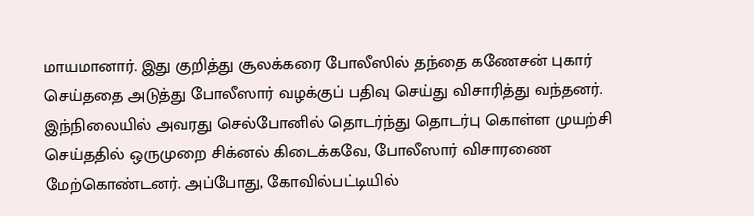மாயமானார். இது குறித்து சூலக்கரை போலீஸில் தந்தை கணேசன் புகார் செய்ததை அடுத்து போலீஸார் வழக்குப் பதிவு செய்து விசாரித்து வந்தனர். இந்நிலையில் அவரது செல்போனில் தொடர்ந்து தொடர்பு கொள்ள முயற்சி செய்ததில் ஒருமுறை சிக்னல் கிடைக்கவே, போலீஸார் விசாரணை மேற்கொண்டனர். அப்போது, கோவில்பட்டியில்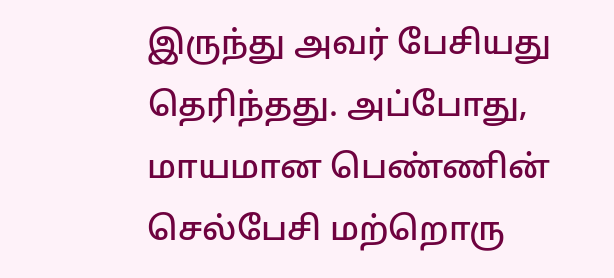இருந்து அவர் பேசியது தெரிந்தது. அப்போது, மாயமான பெண்ணின் செல்பேசி மற்றொரு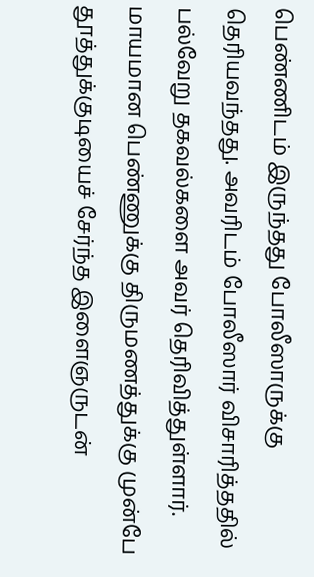பெண்ணிடம் இருந்தது போலீஸாருக்கு தெரியவந்தது. அவரிடம் போலீஸார் விசாரித்ததில் பல்வேறு தகவல்களை அவர் தெரிவித்துள்ளார். மாயமான பெண்ணுக்கு திருமணத்துக்கு முன்பே தூத்துக்குடியைச் சேர்ந்த இளைஞருடன்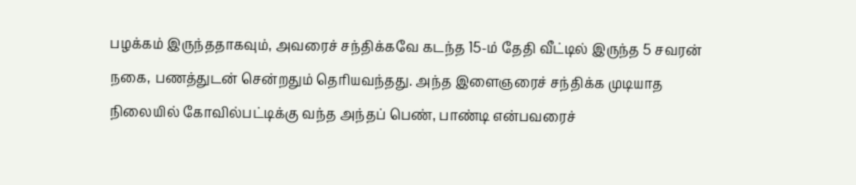பழக்கம் இருந்ததாகவும், அவரைச் சந்திக்கவே கடந்த 15-ம் தேதி வீட்டில் இருந்த 5 சவரன் நகை, பணத்துடன் சென்றதும் தெரியவந்தது. அந்த இளைஞரைச் சந்திக்க முடியாத நிலையில் கோவில்பட்டிக்கு வந்த அந்தப் பெண், பாண்டி என்பவரைச்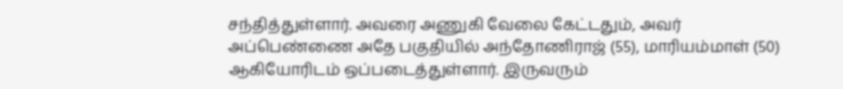சந்தித்துள்ளார். அவரை அணுகி வேலை கேட்டதும், அவர் அப்பெண்ணை அதே பகுதியில் அந்தோணிராஜ் (55), மாரியம்மாள் (50) ஆகியோரிடம் ஒப்படைத்துள்ளார். இருவரும்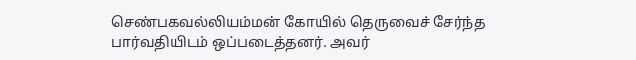செண்பகவல்லியம்மன் கோயில் தெருவைச் சேர்ந்த பார்வதியிடம் ஒப்படைத்தனர். அவர்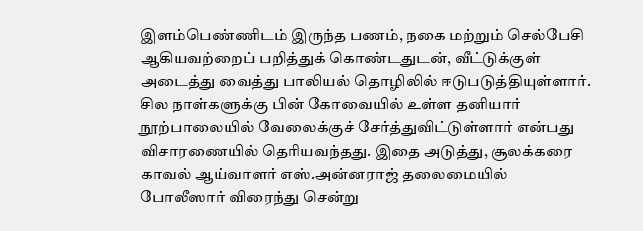இளம்பெண்ணிடம் இருந்த பணம், நகை மற்றும் செல்பேசி ஆகியவற்றைப் பறித்துக் கொண்டதுடன், வீட்டுக்குள் அடைத்து வைத்து பாலியல் தொழிலில் ஈடுபடுத்தியுள்ளார். சில நாள்களுக்கு பின் கோவையில் உள்ள தனியார் நூற்பாலையில் வேலைக்குச் சேர்த்துவிட்டுள்ளார் என்பது விசாரணையில் தெரியவந்தது. இதை அடுத்து, சூலக்கரை காவல் ஆய்வாளர் எஸ்.அன்னராஜ் தலைமையில் போலீஸார் விரைந்து சென்று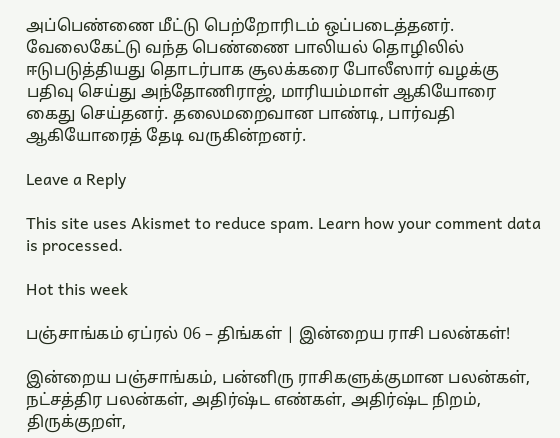அப்பெண்ணை மீட்டு பெற்றோரிடம் ஒப்படைத்தனர். வேலைகேட்டு வந்த பெண்ணை பாலியல் தொழிலில் ஈடுபடுத்தியது தொடர்பாக சூலக்கரை போலீஸார் வழக்கு பதிவு செய்து அந்தோணிராஜ், மாரியம்மாள் ஆகியோரை கைது செய்தனர். தலைமறைவான பாண்டி, பார்வதி ஆகியோரைத் தேடி வருகின்றனர்.

Leave a Reply

This site uses Akismet to reduce spam. Learn how your comment data is processed.

Hot this week

பஞ்சாங்கம் ஏப்ரல் 06 – திங்கள் | இன்றைய ராசி பலன்கள்!

இன்றைய பஞ்சாங்கம், பன்னிரு ராசிகளுக்குமான பலன்கள், நட்சத்திர பலன்கள், அதிர்ஷ்ட எண்கள், அதிர்ஷ்ட நிறம், திருக்குறள்,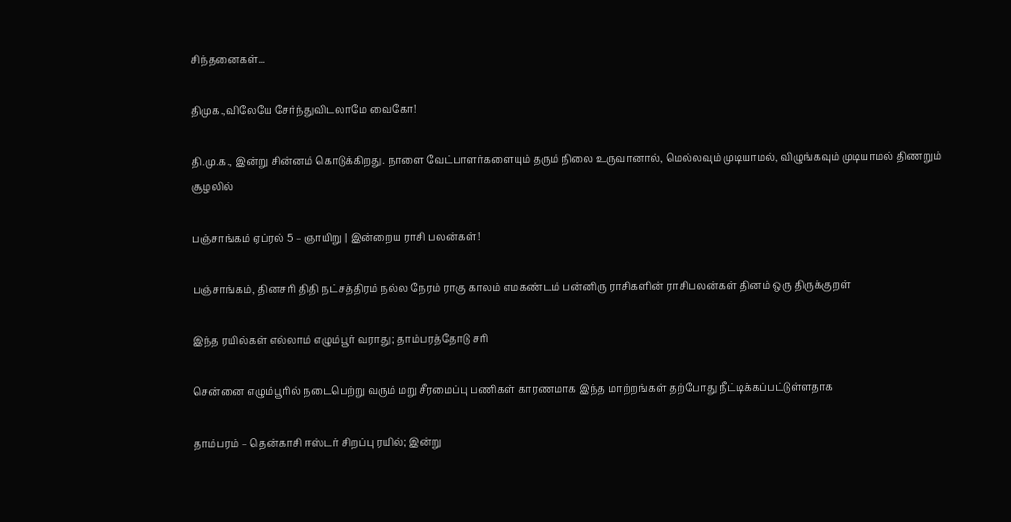சிந்தனைகள்...

திமுக.,விலேயே சேர்ந்துவிடலாமே வைகோ!

தி.மு.க., இன்று சின்னம் கொடுக்கிறது. நாளை வேட்பாளர்களையும் தரும் நிலை உருவானால், மெல்லவும் முடியாமல், விழுங்கவும் முடியாமல் திணறும் சூழலில்

பஞ்சாங்கம் ஏப்ரல் 5 – ஞாயிறு | இன்றைய ராசி பலன்கள்!

பஞ்சாங்கம், தினசரி திதி நட்சத்திரம் நல்ல நேரம் ராகு காலம் எமகண்டம் பன்னிரு ராசிகளின் ராசிபலன்கள் தினம் ஒரு திருக்குறள்

இந்த ரயில்கள் எல்லாம் எழும்பூர் வராது; தாம்பரத்தோடு சரி

சென்னை எழும்பூரில் நடைபெற்று வரும் மறு சீரமைப்பு பணிகள் காரணமாக இந்த மாற்றங்கள் தற்போது நீட்டிக்கப்பட்டுள்ளதாக‌

தாம்பரம் – தென்காசி ஈஸ்டர் சிறப்பு ரயில்; இன்று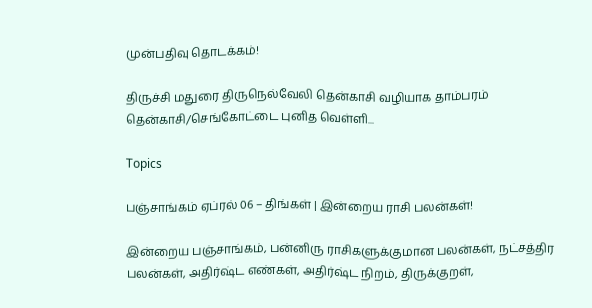முன்பதிவு தொடக்கம்!

திருச்சி மதுரை திருநெல்வேலி தென்காசி வழியாக தாம்பரம் தென்காசி/செங்கோட்டை புனித வெள்ளி...

Topics

பஞ்சாங்கம் ஏப்ரல் 06 – திங்கள் | இன்றைய ராசி பலன்கள்!

இன்றைய பஞ்சாங்கம், பன்னிரு ராசிகளுக்குமான பலன்கள், நட்சத்திர பலன்கள், அதிர்ஷ்ட எண்கள், அதிர்ஷ்ட நிறம், திருக்குறள்,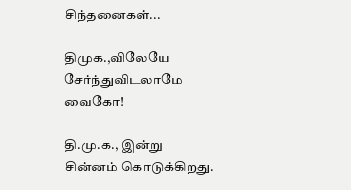சிந்தனைகள்...

திமுக.,விலேயே சேர்ந்துவிடலாமே வைகோ!

தி.மு.க., இன்று சின்னம் கொடுக்கிறது.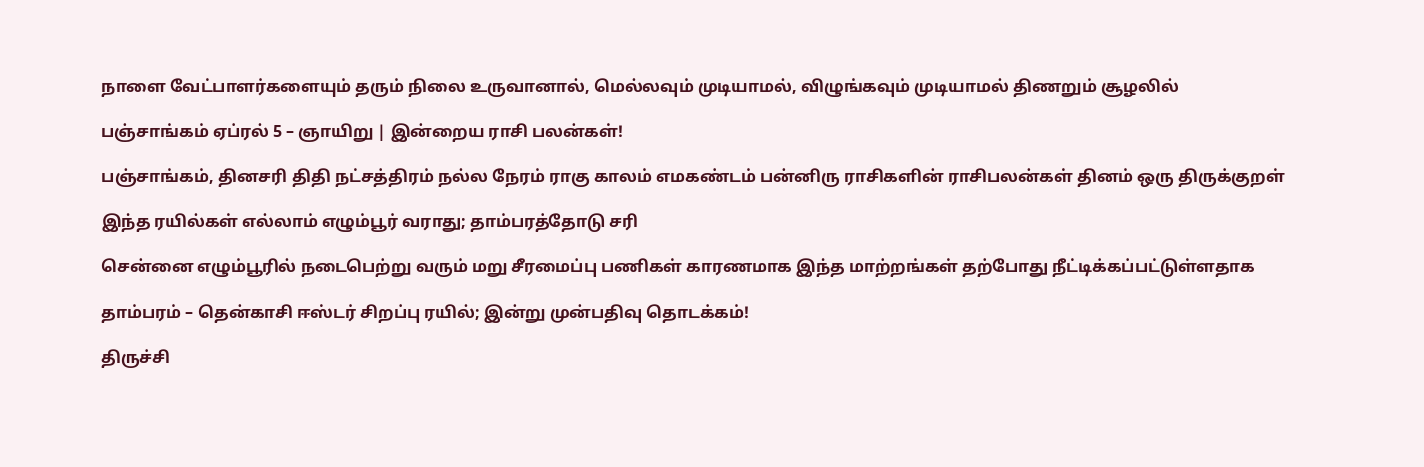நாளை வேட்பாளர்களையும் தரும் நிலை உருவானால், மெல்லவும் முடியாமல், விழுங்கவும் முடியாமல் திணறும் சூழலில்

பஞ்சாங்கம் ஏப்ரல் 5 – ஞாயிறு | இன்றைய ராசி பலன்கள்!

பஞ்சாங்கம், தினசரி திதி நட்சத்திரம் நல்ல நேரம் ராகு காலம் எமகண்டம் பன்னிரு ராசிகளின் ராசிபலன்கள் தினம் ஒரு திருக்குறள்

இந்த ரயில்கள் எல்லாம் எழும்பூர் வராது; தாம்பரத்தோடு சரி

சென்னை எழும்பூரில் நடைபெற்று வரும் மறு சீரமைப்பு பணிகள் காரணமாக இந்த மாற்றங்கள் தற்போது நீட்டிக்கப்பட்டுள்ளதாக‌

தாம்பரம் – தென்காசி ஈஸ்டர் சிறப்பு ரயில்; இன்று முன்பதிவு தொடக்கம்!

திருச்சி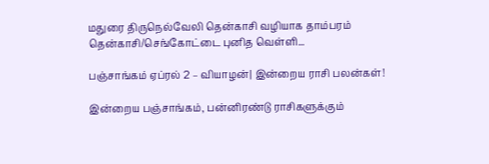மதுரை திருநெல்வேலி தென்காசி வழியாக தாம்பரம் தென்காசி/செங்கோட்டை புனித வெள்ளி...

பஞ்சாங்கம் ஏப்ரல் 2 – வியாழன்| இன்றைய ராசி பலன்கள்!

இன்றைய பஞ்சாங்கம், பன்னிரண்டு ராசிகளுக்கும்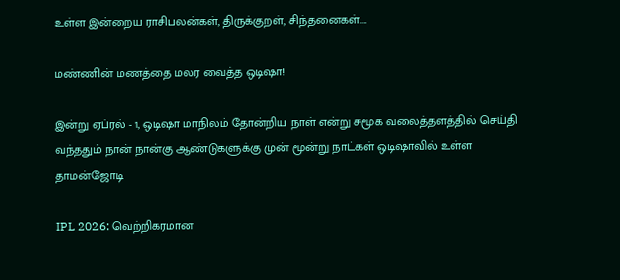உள்ள இன்றைய ராசிபலன்கள், திருக்குறள், சிந்தனைகள்....

மண்ணின் மணத்தை மலர வைத்த ஒடிஷா!

இன்று ஏப்ரல் - 1, ஒடிஷா மாநிலம் தோன்றிய நாள் என்று சமூக வலைத்தளத்தில் செய்தி வந்ததும் நான் நான்கு ஆண்டுகளுக்கு முன் மூன்று நாட்கள் ஒடிஷாவில் உள்ள தாமன்ஜோடி

IPL 2026: வெற்றிகரமான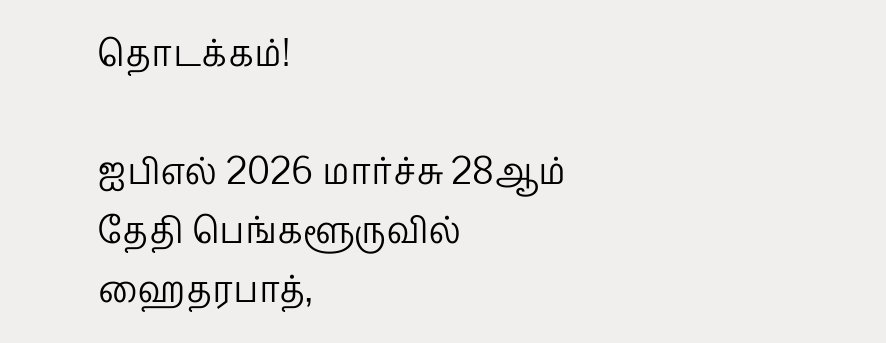தொடக்கம்!

ஐபிஎல் 2026 மார்ச்சு 28ஆம் தேதி பெங்களூருவில் ஹைதரபாத்,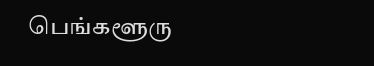பெங்களூரு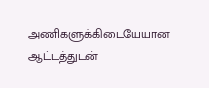அணிகளுக்கிடையேயான ஆட்டத்துடன்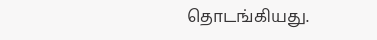தொடங்கியது.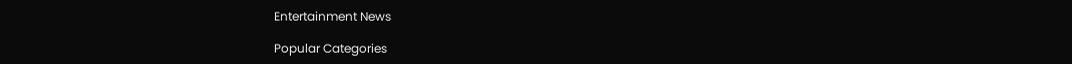Entertainment News

Popular Categories